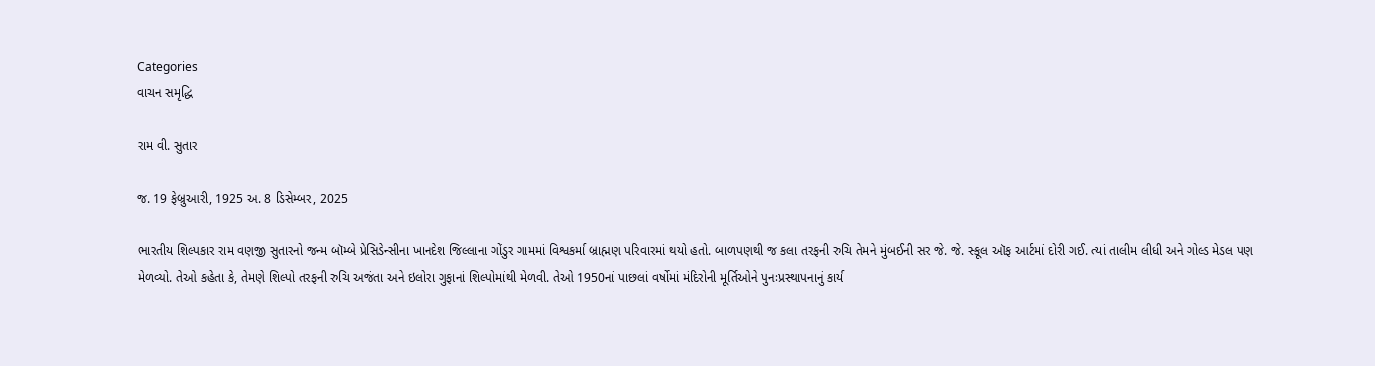Categories
વાચન સમૃદ્ધિ

રામ વી. સુતાર

જ. 19 ફેબ્રુઆરી, 1925 અ. 8 ડિસેમ્બર, 2025

ભારતીય શિલ્પકાર રામ વણજી સુતારનો જન્મ બૉમ્બે પ્રેસિડેન્સીના ખાનદેશ જિલ્લાના ગોંડુર ગામમાં વિશ્વકર્મા બ્રાહ્મણ પરિવારમાં થયો હતો. બાળપણથી જ કલા તરફની રુચિ તેમને મુંબઈની સર જે. જે. સ્કૂલ ઑફ આર્ટમાં દોરી ગઈ. ત્યાં તાલીમ લીધી અને ગોલ્ડ મેડલ પણ મેળવ્યો. તેઓ કહેતા કે, તેમણે શિલ્પો તરફની રુચિ અજંતા અને ઇલોરા ગુફાનાં શિલ્પોમાંથી મેળવી. તેઓ 1950નાં પાછલાં વર્ષોમાં મંદિરોની મૂર્તિઓને પુનઃપ્રસ્થાપનાનું કાર્ય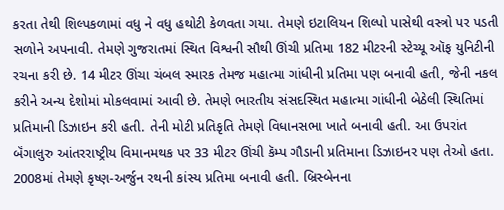કરતા તેથી શિલ્પકળામાં વધુ ને વધુ હથોટી કેળવતા ગયા. તેમણે ઇટાલિયન શિલ્પો પાસેથી વસ્ત્રો પર પડતી સળોને અપનાવી. તેમણે ગુજરાતમાં સ્થિત વિશ્વની સૌથી ઊંચી પ્રતિમા 182 મીટરની સ્ટેચ્યૂ ઑફ યુનિટીની રચના કરી છે. 14 મીટર ઊંચા ચંબલ સ્મારક તેમજ મહાત્મા ગાંધીની પ્રતિમા પણ બનાવી હતી, જેની નકલ કરીને અન્ય દેશોમાં મોકલવામાં આવી છે. તેમણે ભારતીય સંસદસ્થિત મહાત્મા ગાંધીની બેઠેલી સ્થિતિમાં પ્રતિમાની ડિઝાઇન કરી હતી. તેની મોટી પ્રતિકૃતિ તેમણે વિધાનસભા ખાતે બનાવી હતી. આ ઉપરાંત બૅંગાલુરુ આંતરરાષ્ટ્રીય વિમાનમથક પર 33 મીટર ઊંચી કૅમ્પ ગૌડાની પ્રતિમાના ડિઝાઇનર પણ તેઓ હતા. 2008માં તેમણે કૃષ્ણ-અર્જુન રથની કાંસ્ય પ્રતિમા બનાવી હતી. બ્રિસ્બેનના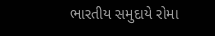ભારતીય સમુદાયે રોમા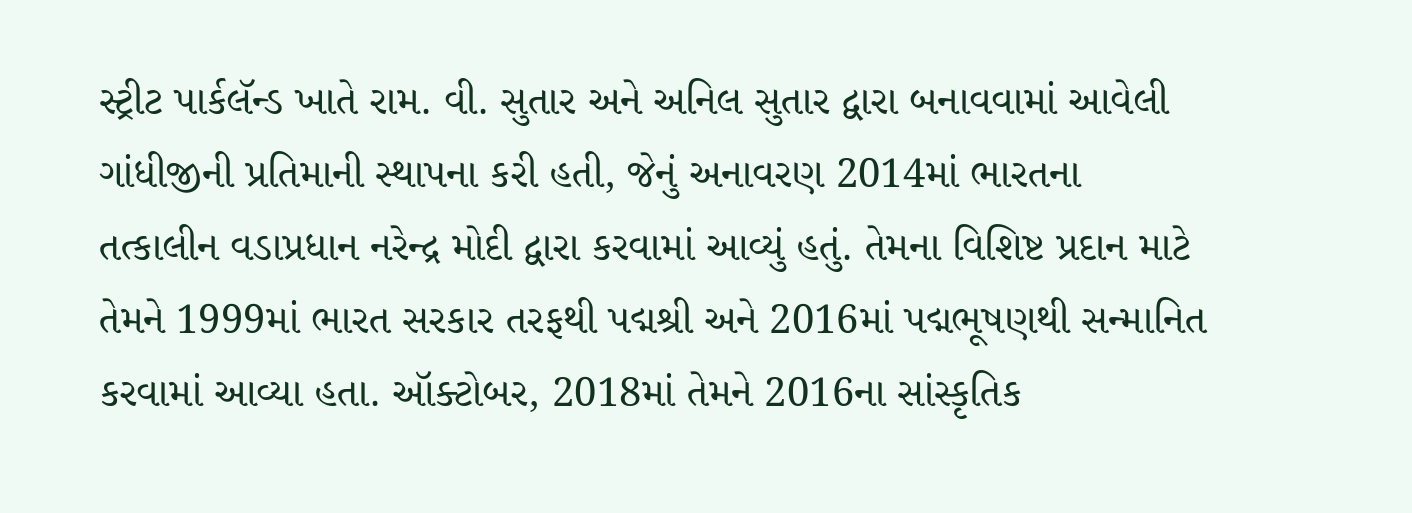સ્ટ્રીટ પાર્કલૅન્ડ ખાતે રામ. વી. સુતાર અને અનિલ સુતાર દ્વારા બનાવવામાં આવેલી ગાંધીજીની પ્રતિમાની સ્થાપના કરી હતી, જેનું અનાવરણ 2014માં ભારતના તત્કાલીન વડાપ્રધાન નરેન્દ્ર મોદી દ્વારા કરવામાં આવ્યું હતું. તેમના વિશિષ્ટ પ્રદાન માટે તેમને 1999માં ભારત સરકાર તરફથી પદ્મશ્રી અને 2016માં પદ્મભૂષણથી સન્માનિત કરવામાં આવ્યા હતા. ઑક્ટોબર, 2018માં તેમને 2016ના સાંસ્કૃતિક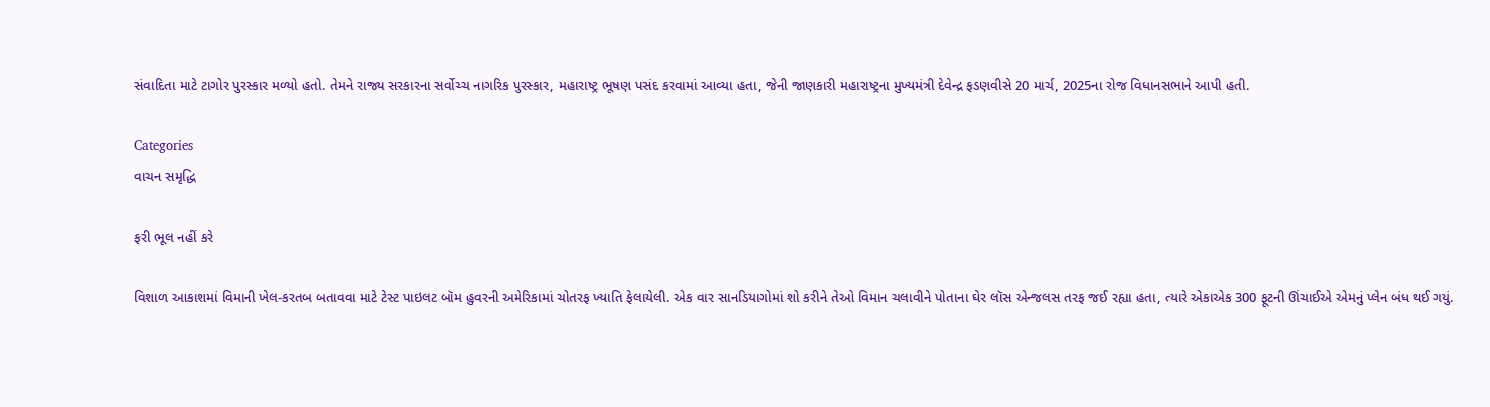સંવાદિતા માટે ટાગોર પુરસ્કાર મળ્યો હતો. તેમને રાજ્ય સરકારના સર્વોચ્ચ નાગરિક પુરસ્કાર, મહારાષ્ટ્ર ભૂષણ પસંદ કરવામાં આવ્યા હતા, જેની જાણકારી મહારાષ્ટ્રના મુખ્યમંત્રી દેવેન્દ્ર ફડણવીસે 20 માર્ચ, 2025ના રોજ વિધાનસભાને આપી હતી.

Categories
વાચન સમૃદ્ધિ

ફરી ભૂલ નહીં કરે

વિશાળ આકાશમાં વિમાની ખેલ-કરતબ બતાવવા માટે ટેસ્ટ પાઇલટ બૉમ હુવરની અમેરિકામાં ચોતરફ ખ્યાતિ ફેલાયેલી. એક વાર સાનડિયાગોમાં શો કરીને તેઓ વિમાન ચલાવીને પોતાના ઘેર લૉસ એન્જલસ તરફ જઈ રહ્યા હતા, ત્યારે એકાએક 300 ફૂટની ઊંચાઈએ એમનું પ્લેન બંધ થઈ ગયું.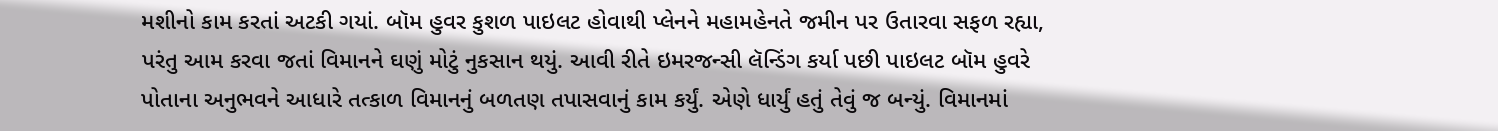મશીનો કામ કરતાં અટકી ગયાં. બૉમ હુવર કુશળ પાઇલટ હોવાથી પ્લેનને મહામહેનતે જમીન પર ઉતારવા સફળ રહ્યા, પરંતુ આમ કરવા જતાં વિમાનને ઘણું મોટું નુકસાન થયું. આવી રીતે ઇમરજન્સી લૅન્ડિંગ કર્યા પછી પાઇલટ બૉમ હુવરે પોતાના અનુભવને આધારે તત્કાળ વિમાનનું બળતણ તપાસવાનું કામ કર્યું. એણે ધાર્યું હતું તેવું જ બન્યું. વિમાનમાં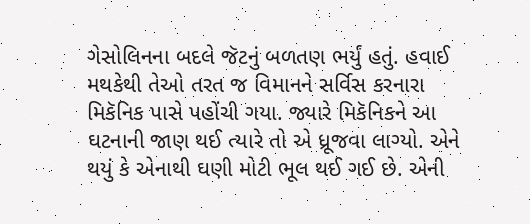ગેસોલિનના બદલે જૅટનું બળતણ ભર્યું હતું. હવાઈ મથકેથી તેઓ તરત જ વિમાનને સર્વિસ કરનારા મિકૅનિક પાસે પહોંચી ગયા. જ્યારે મિકૅનિકને આ ઘટનાની જાણ થઈ ત્યારે તો એ ધ્રૂજવા લાગ્યો. એને થયું કે એનાથી ઘણી મોટી ભૂલ થઈ ગઈ છે. એની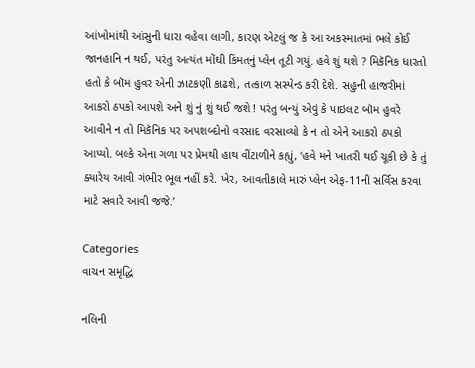આંખોમાંથી આંસુની ધારા વહેવા લાગી, કારણ એટલું જ કે આ અકસ્માતમાં ભલે કોઈ જાનહાનિ ન થઈ, પરંતુ અત્યંત મોંઘી કિંમતનું પ્લેન તૂટી ગયું. હવે શું થશે ? મિકૅનિક ધારતો હતો કે બૉમ હુવર એની ઝાટકણી કાઢશે, તત્કાળ સસ્પેન્ડ કરી દેશે. સહુની હાજરીમાં આકરો ઠપકો આપશે અને શું નું શું થઈ જશે ! પરંતુ બન્યું એવું કે પાઇલટ બૉમ હુવરે આવીને ન તો મિકૅનિક પર અપશબ્દોનો વરસાદ વરસાવ્યો કે ન તો એને આકરો ઠપકો આપ્યો. બલ્કે એના ગળા પર પ્રેમથી હાથ વીંટાળીને કહ્યું, ‘હવે મને ખાતરી થઈ ચૂકી છે કે તું ક્યારેય આવી ગંભીર ભૂલ નહીં કરે. ખેર, આવતીકાલે મારું પ્લેન એફ-11ની સર્વિસ કરવા માટે સવારે આવી જજે.’

Categories
વાચન સમૃદ્ધિ

નલિની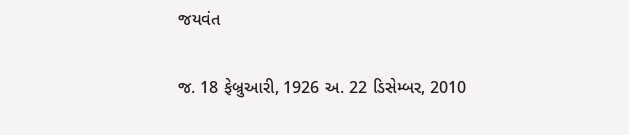જયવંત

જ. 18 ફેબ્રુઆરી, 1926 અ. 22 ડિસેમ્બર, 2010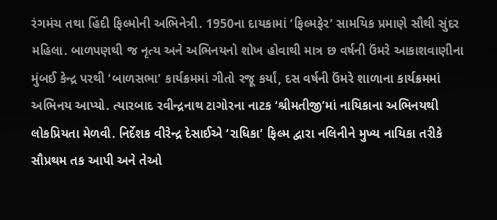રંગમંચ તથા હિંદી ફિલ્મોની અભિનેત્રી. 1950ના દાયકામાં ‘ફિલ્મફેર’ સામયિક પ્રમાણે સૌથી સુંદર મહિલા. બાળપણથી જ નૃત્ય અને અભિનયનો શોખ હોવાથી માત્ર છ વર્ષની ઉંમરે આકાશવાણીના મુંબઈ કેન્દ્ર પરથી ‘બાળસભા’ કાર્યક્રમમાં ગીતો રજૂ કર્યાં, દસ વર્ષની ઉંમરે શાળાના કાર્યક્રમમાં અભિનય આપ્યો. ત્યારબાદ રવીન્દ્રનાથ ટાગોરના નાટક ‘શ્રીમતીજી’માં નાયિકાના અભિનયથી લોકપ્રિયતા મેળવી. નિર્દેશક વીરેન્દ્ર દેસાઈએ ‘રાધિકા’ ફિલ્મ દ્વારા નલિનીને મુખ્ય નાયિકા તરીકે સૌપ્રથમ તક આપી અને તેઓ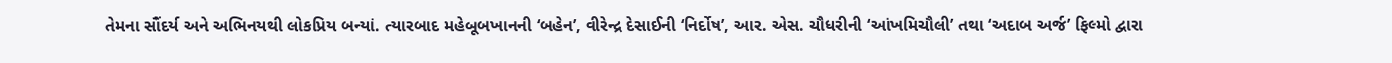તેમના સૌંદર્ય અને અભિનયથી લોકપ્રિય બન્યાં. ત્યારબાદ મહેબૂબખાનની ‘બહેન’, વીરેન્દ્ર દેસાઈની ‘નિર્દોષ’, આર. એસ. ચૌધરીની ‘આંખમિચૌલી’ તથા ‘અદાબ અર્જ’ ફિલ્મો દ્વારા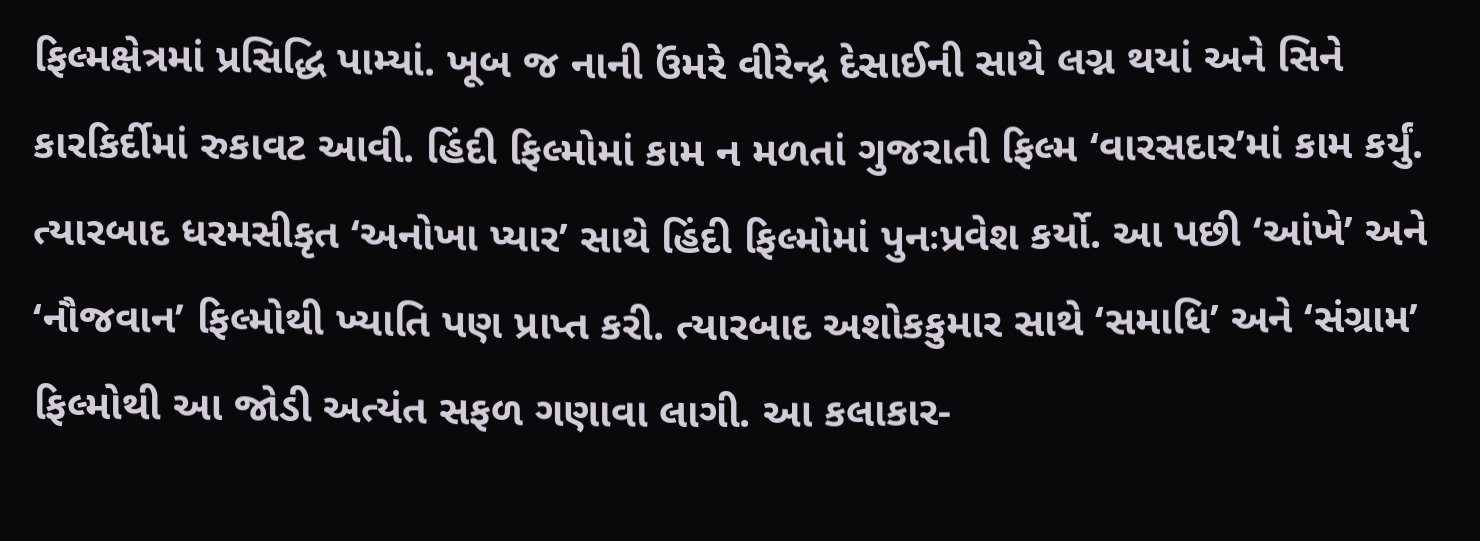ફિલ્મક્ષેત્રમાં પ્રસિદ્ધિ પામ્યાં. ખૂબ જ નાની ઉંમરે વીરેન્દ્ર દેસાઈની સાથે લગ્ન થયાં અને સિને કારકિર્દીમાં રુકાવટ આવી. હિંદી ફિલ્મોમાં કામ ન મળતાં ગુજરાતી ફિલ્મ ‘વારસદાર’માં કામ કર્યું. ત્યારબાદ ધરમસીકૃત ‘અનોખા પ્યાર’ સાથે હિંદી ફિલ્મોમાં પુનઃપ્રવેશ કર્યો. આ પછી ‘આંખે’ અને ‘નૌજવાન’ ફિલ્મોથી ખ્યાતિ પણ પ્રાપ્ત કરી. ત્યારબાદ અશોકકુમાર સાથે ‘સમાધિ’ અને ‘સંગ્રામ’ ફિલ્મોથી આ જોડી અત્યંત સફળ ગણાવા લાગી. આ કલાકાર-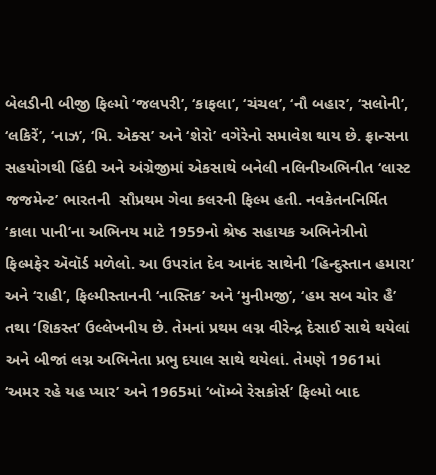બેલડીની બીજી ફિલ્મો ‘જલપરી’, ‘કાફલા’, ‘ચંચલ’, ‘નૌ બહાર’, ‘સલોની’, ‘લકિરેં’, ‘નાઝ’, ‘મિ. એક્સ’ અને ‘શેરો’ વગેરેનો સમાવેશ થાય છે. ફ્રાન્સના સહયોગથી હિંદી અને અંગ્રેજીમાં એકસાથે બનેલી નલિનીઅભિનીત ‘લાસ્ટ જજમેન્ટ’ ભારતની  સૌપ્રથમ ગેવા કલરની ફિલ્મ હતી. નવકેતનનિર્મિત ‘કાલા પાની’ના અભિનય માટે 1959નો શ્રેષ્ઠ સહાયક અભિનેત્રીનો ફિલ્મફેર ઍવૉર્ડ મળેલો. આ ઉપરાંત દેવ આનંદ સાથેની ‘હિન્દુસ્તાન હમારા’ અને ‘રાહી’, ફિલ્મીસ્તાનની ‘નાસ્તિક’ અને ‘મુનીમજી’, ‘હમ સબ ચોર હૈ’ તથા ‘શિકસ્ત’ ઉલ્લેખનીય છે. તેમનાં પ્રથમ લગ્ન વીરેન્દ્ર દેસાઈ સાથે થયેલાં અને બીજાં લગ્ન અભિનેતા પ્રભુ દયાલ સાથે થયેલાં. તેમણે 1961માં ‘અમર રહે યહ પ્યાર’ અને 1965માં ‘બૉમ્બે રેસકોર્સ’ ફિલ્મો બાદ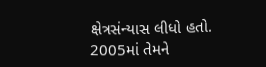ક્ષેત્રસંન્યાસ લીધો હતો. 2005માં તેમને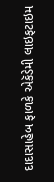દાદાસાહેબ ફાળકે એકૅડેમી લાઇફટાઇમ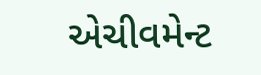એચીવમેન્ટ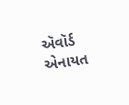ઍવૉર્ડ એનાયત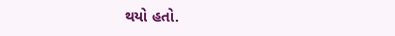થયો હતો.